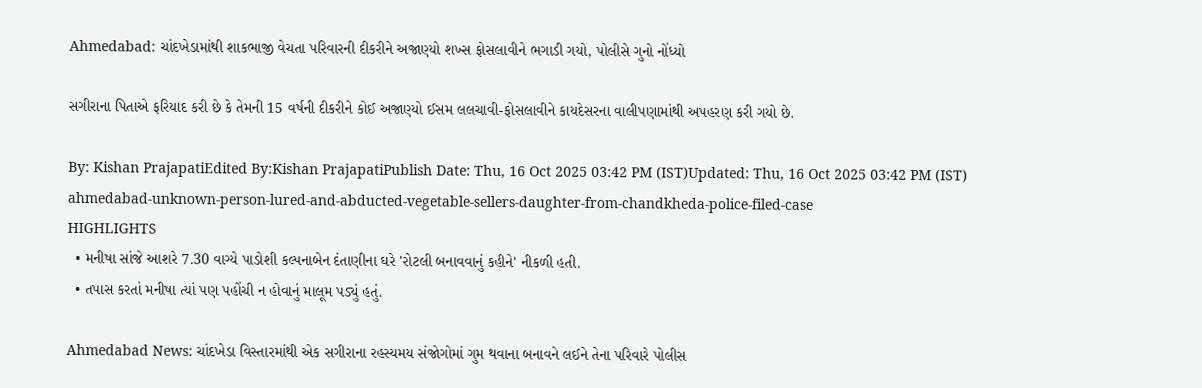Ahmedabad: ચાંદખેડામાંથી શાકભાજી વેચતા પરિવારની દીકરીને અજાણ્યો શખ્સ ફોસલાવીને ભગાડી ગયો, પોલીસે ગુનો નોંધ્યો

સગીરાના પિતાએ ફરિયાદ કરી છે કે તેમની 15 વર્ષની દીકરીને કોઈ અજાણ્યો ઈસમ લલચાવી-ફોસલાવીને કાયદેસરના વાલીપણામાંથી અપહરણ કરી ગયો છે.

By: Kishan PrajapatiEdited By:Kishan PrajapatiPublish Date: Thu, 16 Oct 2025 03:42 PM (IST)Updated: Thu, 16 Oct 2025 03:42 PM (IST)
ahmedabad-unknown-person-lured-and-abducted-vegetable-sellers-daughter-from-chandkheda-police-filed-case
HIGHLIGHTS
  • મનીષા સાંજે આશરે 7.30 વાગ્યે પાડોશી કલ્પનાબેન દંતાણીના ઘરે 'રોટલી બનાવવાનું કહીને' નીકળી હતી.
  • તપાસ કરતાં મનીષા ત્યાં પણ પહોંચી ન હોવાનું માલૂમ પડ્યું હતું.

Ahmedabad News: ચાંદખેડા વિસ્તારમાંથી એક સગીરાના રહસ્યમય સંજોગોમાં ગુમ થવાના બનાવને લઈને તેના પરિવારે પોલીસ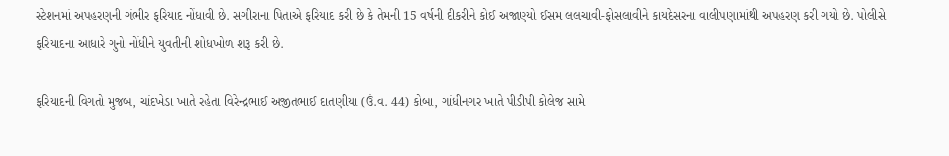સ્ટેશનમાં અપહરણની ગંભીર ફરિયાદ નોંધાવી છે. સગીરાના પિતાએ ફરિયાદ કરી છે કે તેમની 15 વર્ષની દીકરીને કોઈ અજાણ્યો ઈસમ લલચાવી-ફોસલાવીને કાયદેસરના વાલીપણામાંથી અપહરણ કરી ગયો છે. પોલીસે ફરિયાદના આધારે ગુનો નોંધીને યુવતીની શોધખોળ શરૂ કરી છે.

ફરિયાદની વિગતો મુજબ, ચાંદખેડા ખાતે રહેતા વિરેન્દ્રભાઈ અજીતભાઈ દાતણીયા (ઉં.વ. 44) કોબા, ગાંધીનગર ખાતે પીડીપી કોલેજ સામે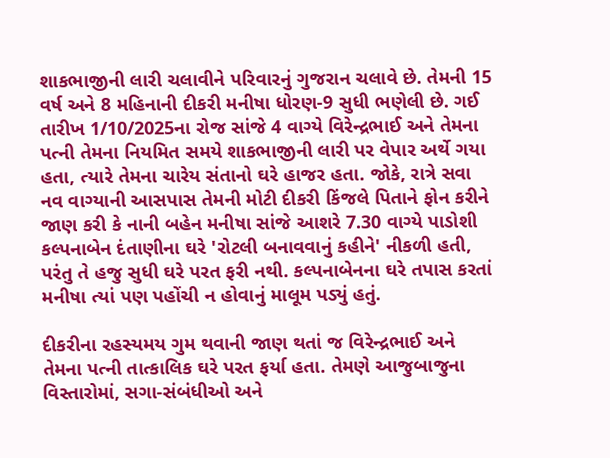શાકભાજીની લારી ચલાવીને પરિવારનું ગુજરાન ચલાવે છે. તેમની 15 વર્ષ અને 8 મહિનાની દીકરી મનીષા ધોરણ-9 સુધી ભણેલી છે. ગઈ તારીખ 1/10/2025ના રોજ સાંજે 4 વાગ્યે વિરેન્દ્રભાઈ અને તેમના પત્ની તેમના નિયમિત સમયે શાકભાજીની લારી પર વેપાર અર્થે ગયા હતા, ત્યારે તેમના ચારેય સંતાનો ઘરે હાજર હતા. જોકે, રાત્રે સવા નવ વાગ્યાની આસપાસ તેમની મોટી દીકરી કિંજલે પિતાને ફોન કરીને જાણ કરી કે નાની બહેન મનીષા સાંજે આશરે 7.30 વાગ્યે પાડોશી કલ્પનાબેન દંતાણીના ઘરે 'રોટલી બનાવવાનું કહીને' નીકળી હતી, પરંતુ તે હજુ સુધી ઘરે પરત ફરી નથી. કલ્પનાબેનના ઘરે તપાસ કરતાં મનીષા ત્યાં પણ પહોંચી ન હોવાનું માલૂમ પડ્યું હતું.

દીકરીના રહસ્યમય ગુમ થવાની જાણ થતાં જ વિરેન્દ્રભાઈ અને તેમના પત્ની તાત્કાલિક ઘરે પરત ફર્યા હતા. તેમણે આજુબાજુના વિસ્તારોમાં, સગા-સંબંધીઓ અને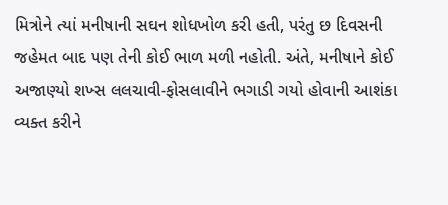મિત્રોને ત્યાં મનીષાની સઘન શોધખોળ કરી હતી, પરંતુ છ દિવસની જહેમત બાદ પણ તેની કોઈ ભાળ મળી નહોતી. અંતે, મનીષાને કોઈ અજાણ્યો શખ્સ લલચાવી-ફોસલાવીને ભગાડી ગયો હોવાની આશંકા વ્યક્ત કરીને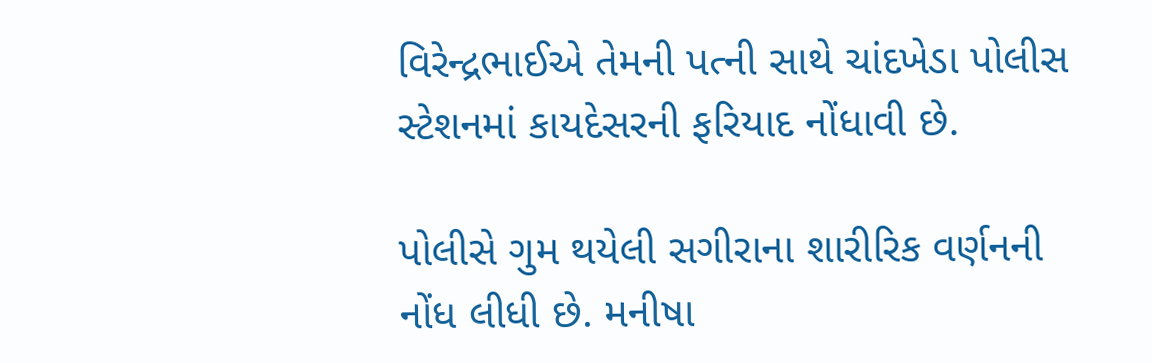વિરેન્દ્રભાઈએ તેમની પત્ની સાથે ચાંદખેડા પોલીસ સ્ટેશનમાં કાયદેસરની ફરિયાદ નોંધાવી છે.

પોલીસે ગુમ થયેલી સગીરાના શારીરિક વર્ણનની નોંધ લીધી છે. મનીષા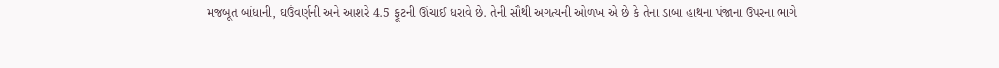મજબૂત બાંધાની, ઘઉંવર્ણની અને આશરે 4.5 ફૂટની ઊંચાઈ ધરાવે છે. તેની સૌથી અગત્યની ઓળખ એ છે કે તેના ડાબા હાથના પંજાના ઉપરના ભાગે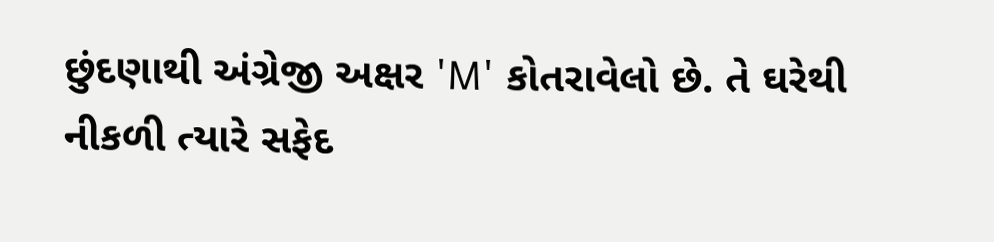છુંદણાથી અંગ્રેજી અક્ષર 'M' કોતરાવેલો છે. તે ઘરેથી નીકળી ત્યારે સફેદ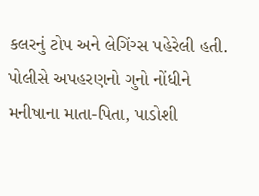કલરનું ટોપ અને લેગિંગ્સ પહેરેલી હતી. પોલીસે અપહરણનો ગુનો નોંધીને મનીષાના માતા-પિતા, પાડોશી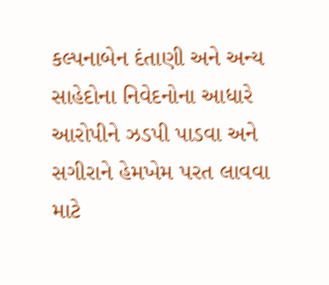કલ્પનાબેન દંતાણી અને અન્ય સાહેદોના નિવેદનોના આધારે આરોપીને ઝડપી પાડવા અને સગીરાને હેમખેમ પરત લાવવા માટે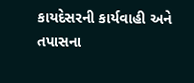કાયદેસરની કાર્યવાહી અને તપાસના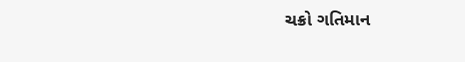ચક્રો ગતિમાન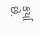કર્યા છે.